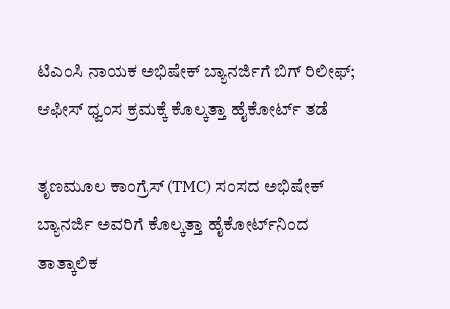ಟಿಎಂಸಿ ನಾಯಕ ಅಭಿಷೇಕ್ ಬ್ಯಾನರ್ಜಿಗೆ ಬಿಗ್ ರಿಲೀಫ್; ಆಫೀಸ್ ಧ್ವಂಸ ಕ್ರಮಕ್ಕೆ ಕೊಲ್ಕತ್ತಾ ಹೈಕೋರ್ಟ್ ತಡೆ

ತೃಣಮೂಲ ಕಾಂಗ್ರೆಸ್ (TMC) ಸಂಸದ ಅಭಿಷೇಕ್ ಬ್ಯಾನರ್ಜಿ ಅವರಿಗೆ ಕೊಲ್ಕತ್ತಾ ಹೈಕೋರ್ಟ್‌ನಿಂದ ತಾತ್ಕಾಲಿಕ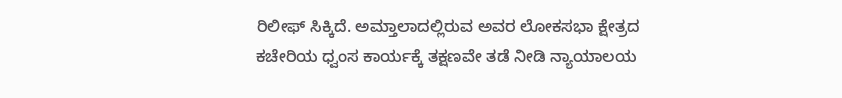ರಿಲೀಫ್ ಸಿಕ್ಕಿದೆ. ಅಮ್ತಾಲಾದಲ್ಲಿರುವ ಅವರ ಲೋಕಸಭಾ ಕ್ಷೇತ್ರದ ಕಚೇರಿಯ ಧ್ವಂಸ ಕಾರ್ಯಕ್ಕೆ ತಕ್ಷಣವೇ ತಡೆ ನೀಡಿ ನ್ಯಾಯಾಲಯ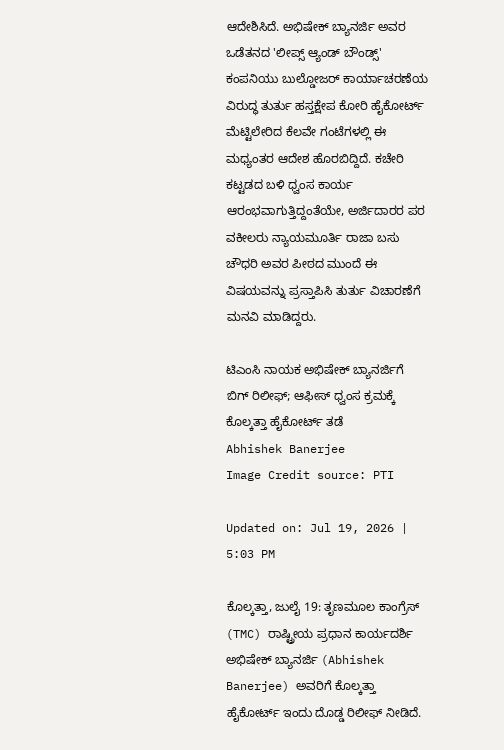ಆದೇಶಿಸಿದೆ. ಅಭಿಷೇಕ್ ಬ್ಯಾನರ್ಜಿ ಅವರ ಒಡೆತನದ 'ಲೀಪ್ಸ್ ಆ್ಯಂಡ್ ಬೌಂಡ್ಸ್' ಕಂಪನಿಯು ಬುಲ್ಡೋಜರ್ ಕಾರ್ಯಾಚರಣೆಯ ವಿರುದ್ಧ ತುರ್ತು ಹಸ್ತಕ್ಷೇಪ ಕೋರಿ ಹೈಕೋರ್ಟ್ ಮೆಟ್ಟಿಲೇರಿದ ಕೆಲವೇ ಗಂಟೆಗಳಲ್ಲಿ ಈ ಮಧ್ಯಂತರ ಆದೇಶ ಹೊರಬಿದ್ದಿದೆ. ಕಚೇರಿ ಕಟ್ಟಡದ ಬಳಿ ಧ್ವಂಸ ಕಾರ್ಯ ಆರಂಭವಾಗುತ್ತಿದ್ದಂತೆಯೇ, ಅರ್ಜಿದಾರರ ಪರ ವಕೀಲರು ನ್ಯಾಯಮೂರ್ತಿ ರಾಜಾ ಬಸು ಚೌಧರಿ ಅವರ ಪೀಠದ ಮುಂದೆ ಈ ವಿಷಯವನ್ನು ಪ್ರಸ್ತಾಪಿಸಿ ತುರ್ತು ವಿಚಾರಣೆಗೆ ಮನವಿ ಮಾಡಿದ್ದರು.

ಟಿಎಂಸಿ ನಾಯಕ ಅಭಿಷೇಕ್ ಬ್ಯಾನರ್ಜಿಗೆ ಬಿಗ್ ರಿಲೀಫ್; ಆಫೀಸ್ ಧ್ವಂಸ ಕ್ರಮಕ್ಕೆ ಕೊಲ್ಕತ್ತಾ ಹೈಕೋರ್ಟ್ ತಡೆ
Abhishek Banerjee
Image Credit source: PTI

Updated on: Jul 19, 2026 | 5:03 PM

ಕೊಲ್ಕತ್ತಾ, ಜುಲೈ 19: ತೃಣಮೂಲ ಕಾಂಗ್ರೆಸ್ (TMC) ರಾಷ್ಟ್ರೀಯ ಪ್ರಧಾನ ಕಾರ್ಯದರ್ಶಿ ಅಭಿಷೇಕ್ ಬ್ಯಾನರ್ಜಿ (Abhishek Banerjee) ಅವರಿಗೆ ಕೊಲ್ಕತ್ತಾ ಹೈಕೋರ್ಟ್ ಇಂದು ದೊಡ್ಡ ರಿಲೀಫ್ ನೀಡಿದೆ.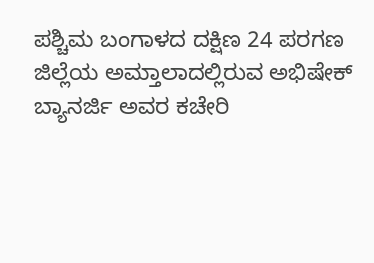ಪಶ್ಚಿಮ ಬಂಗಾಳದ ದಕ್ಷಿಣ 24 ಪರಗಣ ಜಿಲ್ಲೆಯ ಅಮ್ತಾಲಾದಲ್ಲಿರುವ ಅಭಿಷೇಕ್ ಬ್ಯಾನರ್ಜಿ ಅವರ ಕಚೇರಿ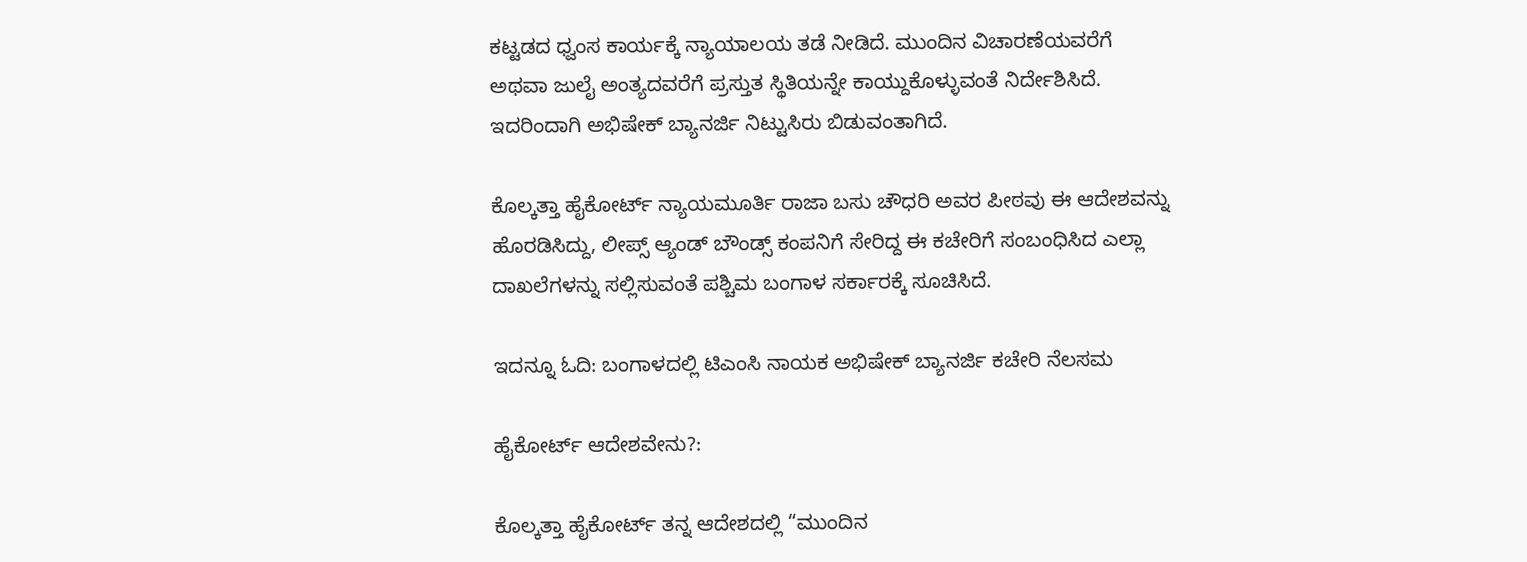ಕಟ್ಟಡದ ಧ್ವಂಸ ಕಾರ್ಯಕ್ಕೆ ನ್ಯಾಯಾಲಯ ತಡೆ ನೀಡಿದೆ. ಮುಂದಿನ ವಿಚಾರಣೆಯವರೆಗೆ ಅಥವಾ ಜುಲೈ ಅಂತ್ಯದವರೆಗೆ ಪ್ರಸ್ತುತ ಸ್ಥಿತಿಯನ್ನೇ ಕಾಯ್ದುಕೊಳ್ಳುವಂತೆ ನಿರ್ದೇಶಿಸಿದೆ. ಇದರಿಂದಾಗಿ ಅಭಿಷೇಕ್ ಬ್ಯಾನರ್ಜಿ ನಿಟ್ಟುಸಿರು ಬಿಡುವಂತಾಗಿದೆ.

ಕೊಲ್ಕತ್ತಾ ಹೈಕೋರ್ಟ್ ನ್ಯಾಯಮೂರ್ತಿ ರಾಜಾ ಬಸು ಚೌಧರಿ ಅವರ ಪೀಠವು ಈ ಆದೇಶವನ್ನು ಹೊರಡಿಸಿದ್ದು, ಲೀಪ್ಸ್ ಆ್ಯಂಡ್ ಬೌಂಡ್ಸ್ ಕಂಪನಿಗೆ ಸೇರಿದ್ದ ಈ ಕಚೇರಿಗೆ ಸಂಬಂಧಿಸಿದ ಎಲ್ಲಾ ದಾಖಲೆಗಳನ್ನು ಸಲ್ಲಿಸುವಂತೆ ಪಶ್ಚಿಮ ಬಂಗಾಳ ಸರ್ಕಾರಕ್ಕೆ ಸೂಚಿಸಿದೆ.

ಇದನ್ನೂ ಓದಿ: ಬಂಗಾಳದಲ್ಲಿ ಟಿಎಂಸಿ ನಾಯಕ ಅಭಿಷೇಕ್ ಬ್ಯಾನರ್ಜಿ ಕಚೇರಿ ನೆಲಸಮ

ಹೈಕೋರ್ಟ್ ಆದೇಶವೇನು?:

ಕೊಲ್ಕತ್ತಾ ಹೈಕೋರ್ಟ್ ತನ್ನ ಆದೇಶದಲ್ಲಿ “ಮುಂದಿನ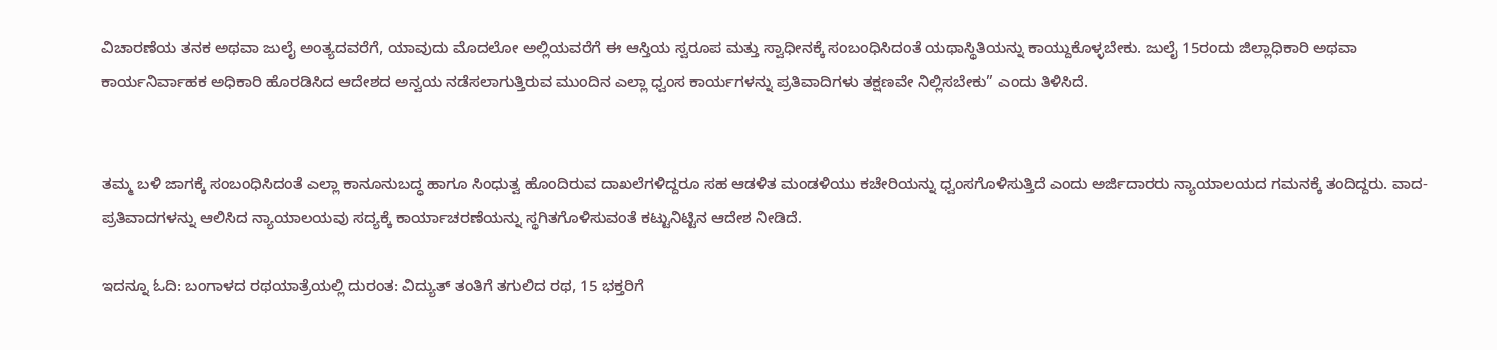ವಿಚಾರಣೆಯ ತನಕ ಅಥವಾ ಜುಲೈ ಅಂತ್ಯದವರೆಗೆ, ಯಾವುದು ಮೊದಲೋ ಅಲ್ಲಿಯವರೆಗೆ ಈ ಆಸ್ತಿಯ ಸ್ವರೂಪ ಮತ್ತು ಸ್ವಾಧೀನಕ್ಕೆ ಸಂಬಂಧಿಸಿದಂತೆ ಯಥಾಸ್ಥಿತಿಯನ್ನು ಕಾಯ್ದುಕೊಳ್ಳಬೇಕು. ಜುಲೈ 15ರಂದು ಜಿಲ್ಲಾಧಿಕಾರಿ ಅಥವಾ ಕಾರ್ಯನಿರ್ವಾಹಕ ಅಧಿಕಾರಿ ಹೊರಡಿಸಿದ ಆದೇಶದ ಅನ್ವಯ ನಡೆಸಲಾಗುತ್ತಿರುವ ಮುಂದಿನ ಎಲ್ಲಾ ಧ್ವಂಸ ಕಾರ್ಯಗಳನ್ನು ಪ್ರತಿವಾದಿಗಳು ತಕ್ಷಣವೇ ನಿಲ್ಲಿಸಬೇಕು” ಎಂದು ತಿಳಿಸಿದೆ.


ತಮ್ಮ ಬಳಿ ಜಾಗಕ್ಕೆ ಸಂಬಂಧಿಸಿದಂತೆ ಎಲ್ಲಾ ಕಾನೂನುಬದ್ಧ ಹಾಗೂ ಸಿಂಧುತ್ವ ಹೊಂದಿರುವ ದಾಖಲೆಗಳಿದ್ದರೂ ಸಹ ಆಡಳಿತ ಮಂಡಳಿಯು ಕಚೇರಿಯನ್ನು ಧ್ವಂಸಗೊಳಿಸುತ್ತಿದೆ ಎಂದು ಅರ್ಜಿದಾರರು ನ್ಯಾಯಾಲಯದ ಗಮನಕ್ಕೆ ತಂದಿದ್ದರು. ವಾದ-ಪ್ರತಿವಾದಗಳನ್ನು ಆಲಿಸಿದ ನ್ಯಾಯಾಲಯವು ಸದ್ಯಕ್ಕೆ ಕಾರ್ಯಾಚರಣೆಯನ್ನು ಸ್ಥಗಿತಗೊಳಿಸುವಂತೆ ಕಟ್ಟುನಿಟ್ಟಿನ ಆದೇಶ ನೀಡಿದೆ.

ಇದನ್ನೂ ಓದಿ: ಬಂಗಾಳದ ರಥಯಾತ್ರೆಯಲ್ಲಿ ದುರಂತ: ವಿದ್ಯುತ್ ತಂತಿಗೆ ತಗುಲಿದ ರಥ, 15 ಭಕ್ತರಿಗೆ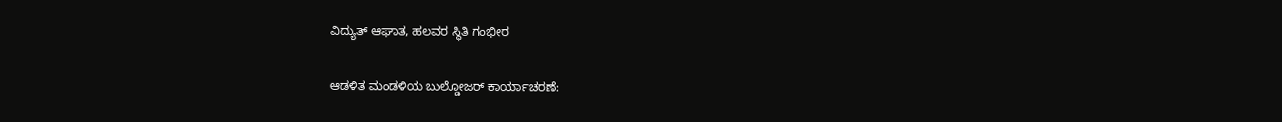ವಿದ್ಯುತ್ ಆಘಾತ, ಹಲವರ ಸ್ಥಿತಿ ಗಂಭೀರ

ಆಡಳಿತ ಮಂಡಳಿಯ ಬುಲ್ಡೋಜರ್ ಕಾರ್ಯಾಚರಣೆ: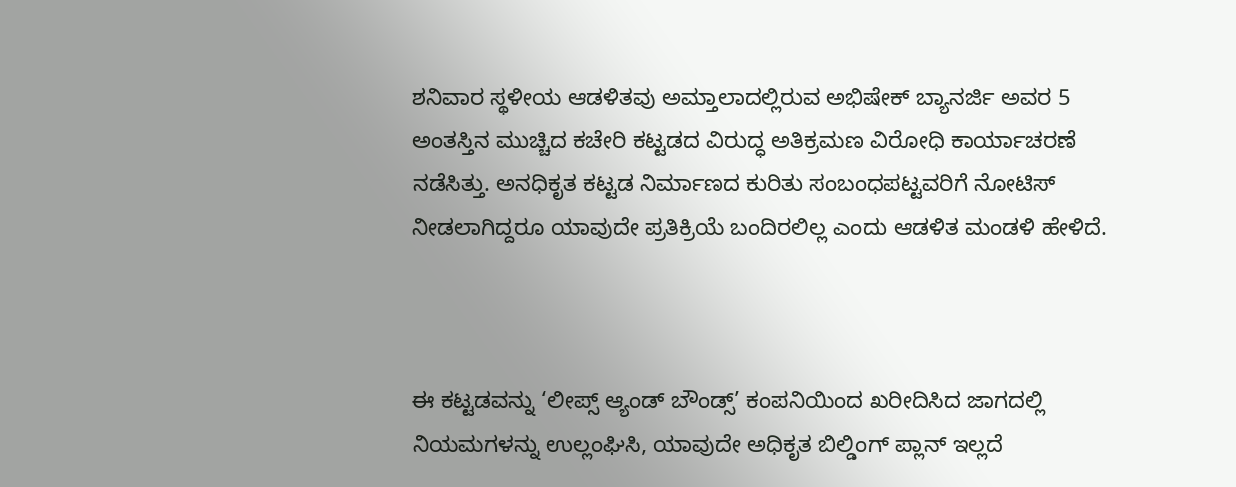ಶನಿವಾರ ಸ್ಥಳೀಯ ಆಡಳಿತವು ಅಮ್ತಾಲಾದಲ್ಲಿರುವ ಅಭಿಷೇಕ್ ಬ್ಯಾನರ್ಜಿ ಅವರ 5 ಅಂತಸ್ತಿನ ಮುಚ್ಚಿದ ಕಚೇರಿ ಕಟ್ಟಡದ ವಿರುದ್ಧ ಅತಿಕ್ರಮಣ ವಿರೋಧಿ ಕಾರ್ಯಾಚರಣೆ ನಡೆಸಿತ್ತು. ಅನಧಿಕೃತ ಕಟ್ಟಡ ನಿರ್ಮಾಣದ ಕುರಿತು ಸಂಬಂಧಪಟ್ಟವರಿಗೆ ನೋಟಿಸ್ ನೀಡಲಾಗಿದ್ದರೂ ಯಾವುದೇ ಪ್ರತಿಕ್ರಿಯೆ ಬಂದಿರಲಿಲ್ಲ ಎಂದು ಆಡಳಿತ ಮಂಡಳಿ ಹೇಳಿದೆ.



ಈ ಕಟ್ಟಡವನ್ನು ‘ಲೀಪ್ಸ್ ಆ್ಯಂಡ್ ಬೌಂಡ್ಸ್’ ಕಂಪನಿಯಿಂದ ಖರೀದಿಸಿದ ಜಾಗದಲ್ಲಿ ನಿಯಮಗಳನ್ನು ಉಲ್ಲಂಘಿಸಿ, ಯಾವುದೇ ಅಧಿಕೃತ ಬಿಲ್ಡಿಂಗ್ ಪ್ಲಾನ್ ಇಲ್ಲದೆ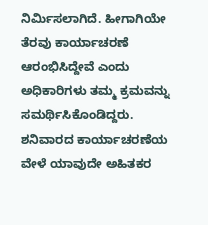ನಿರ್ಮಿಸಲಾಗಿದೆ. ಹೀಗಾಗಿಯೇ ತೆರವು ಕಾರ್ಯಾಚರಣೆ ಆರಂಭಿಸಿದ್ದೇವೆ ಎಂದು ಅಧಿಕಾರಿಗಳು ತಮ್ಮ ಕ್ರಮವನ್ನು ಸಮರ್ಥಿಸಿಕೊಂಡಿದ್ದರು. ಶನಿವಾರದ ಕಾರ್ಯಾಚರಣೆಯ ವೇಳೆ ಯಾವುದೇ ಅಹಿತಕರ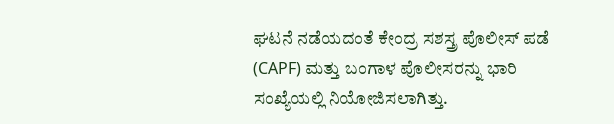ಘಟನೆ ನಡೆಯದಂತೆ ಕೇಂದ್ರ ಸಶಸ್ತ್ರ ಪೊಲೀಸ್ ಪಡೆ (CAPF) ಮತ್ತು ಬಂಗಾಳ ಪೊಲೀಸರನ್ನು ಭಾರಿ ಸಂಖ್ಯೆಯಲ್ಲಿ ನಿಯೋಜಿಸಲಾಗಿತ್ತು.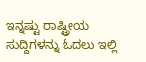ಇನ್ನಷ್ಟು ರಾಷ್ಟ್ರೀಯ ಸುದ್ದಿಗಳನ್ನು ಓದಲು ಇಲ್ಲಿ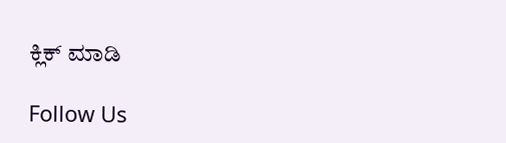ಕ್ಲಿಕ್ ಮಾಡಿ

Follow Us